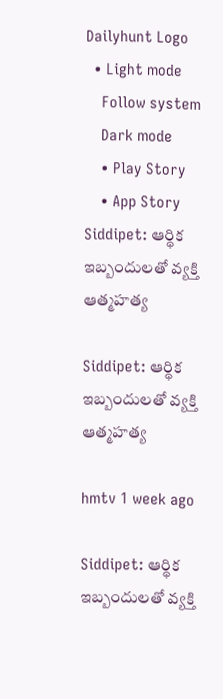Dailyhunt Logo
  • Light mode
    Follow system
    Dark mode
    • Play Story
    • App Story
Siddipet: ఆర్థిక ఇబ్బందులతో వ్యక్తి ఆత్మహత్య

Siddipet: ఆర్థిక ఇబ్బందులతో వ్యక్తి ఆత్మహత్య

hmtv 1 week ago

Siddipet: ఆర్థిక ఇబ్బందులతో వ్యక్తి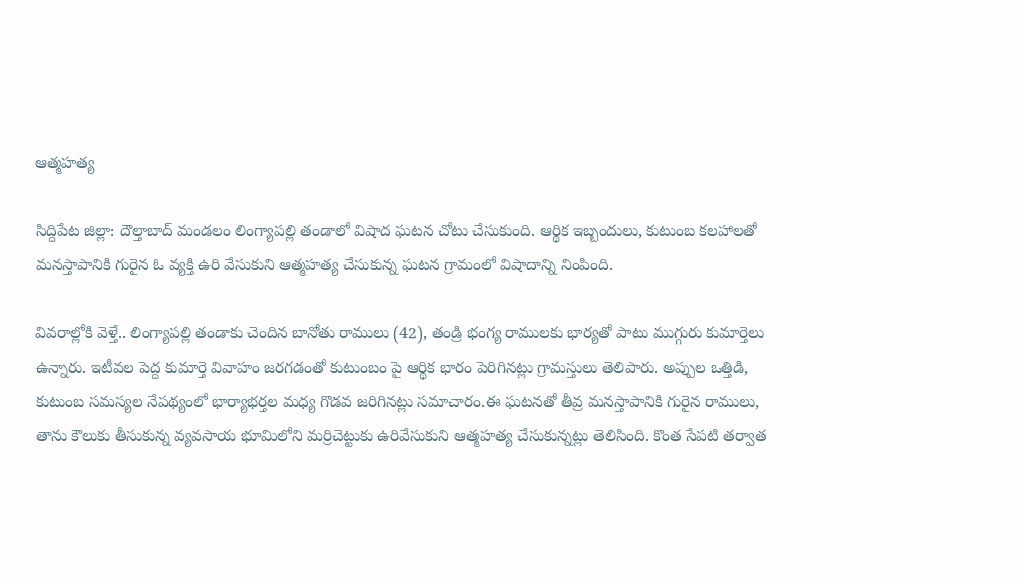ఆత్మహత్య

సిద్దిపేట జిల్లా: దౌల్తాబాద్ మండలం లింగ్యాపల్లి తండాలో విషాద ఘటన చోటు చేసుకుంది. ఆర్థిక ఇబ్బందులు, కుటుంబ కలహాలతో మనస్తాపానికి గురైన ఓ వ్యక్తి ఉరి వేసుకుని ఆత్మహత్య చేసుకున్న ఘటన గ్రామంలో విషాదాన్ని నింపింది.

వివరాల్లోకి వెళ్తే.. లింగ్యాపల్లి తండాకు చెందిన బానోతు రాములు (42), తండ్రి భంగ్య రాములకు భార్యతో పాటు ముగ్గురు కుమార్తెలు ఉన్నారు. ఇటీవల పెద్ద కుమార్తె వివాహం జరగడంతో కుటుంబం పై ఆర్థిక భారం పెరిగినట్లు గ్రామస్తులు తెలిపారు. అప్పుల ఒత్తిడి, కుటుంబ సమస్యల నేపథ్యంలో భార్యాభర్తల మధ్య గొడవ జరిగినట్లు సమాచారం.ఈ ఘటనతో తీవ్ర మనస్తాపానికి గురైన రాములు, తాను కౌలుకు తీసుకున్న వ్యవసాయ భూమిలోని మర్రిచెట్టుకు ఉరివేసుకుని ఆత్మహత్య చేసుకున్నట్లు తెలిసింది. కొంత సేపటి తర్వాత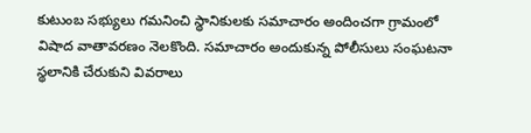కుటుంబ సభ్యులు గమనించి స్థానికులకు సమాచారం అందించగా గ్రామంలో విషాద వాతావరణం నెలకొంది. సమాచారం అందుకున్న పోలీసులు సంఘటనా స్థలానికి చేరుకుని వివరాలు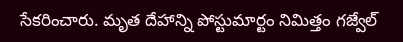సేకరించారు. మృత దేహాన్ని పోస్టుమార్టం నిమిత్తం గజ్వేల్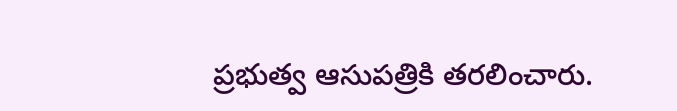ప్రభుత్వ ఆసుపత్రికి తరలించారు.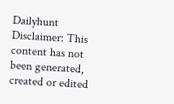Dailyhunt
Disclaimer: This content has not been generated, created or edited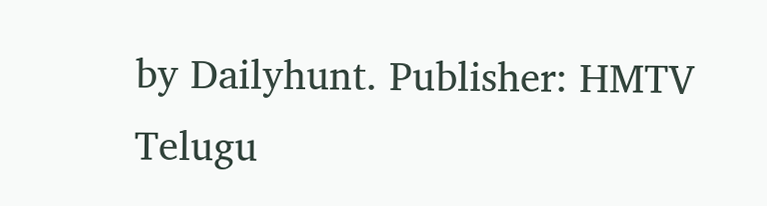by Dailyhunt. Publisher: HMTV Telugu